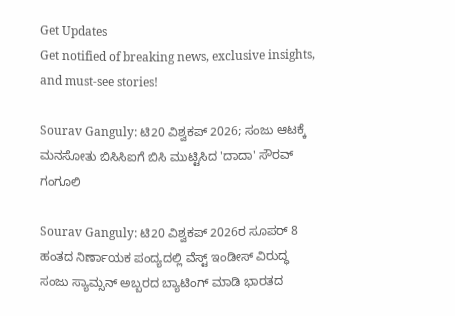Get Updates
Get notified of breaking news, exclusive insights, and must-see stories!

Sourav Ganguly: ಟಿ20 ವಿಶ್ವಕಪ್ 2026; ಸಂಜು ಆಟಕ್ಕೆ ಮನಸೋತು ಬಿಸಿಸಿಐಗೆ ಬಿಸಿ ಮುಟ್ಟಿಸಿದ 'ದಾದಾ' ಸೌರವ್ ಗಂಗೂಲಿ

Sourav Ganguly: ಟಿ20 ವಿಶ್ವಕಪ್‌ 2026ರ ಸೂಪರ್ 8 ಹಂತದ ನಿರ್ಣಾಯಕ ಪಂದ್ಯದಲ್ಲಿ ವೆಸ್ಟ್ ಇಂಡೀಸ್ ವಿರುದ್ಧ ಸಂಜು ಸ್ಯಾಮ್ಸನ್ ಅಬ್ಬರದ ಬ್ಯಾಟಿಂಗ್ ಮಾಡಿ ಭಾರತದ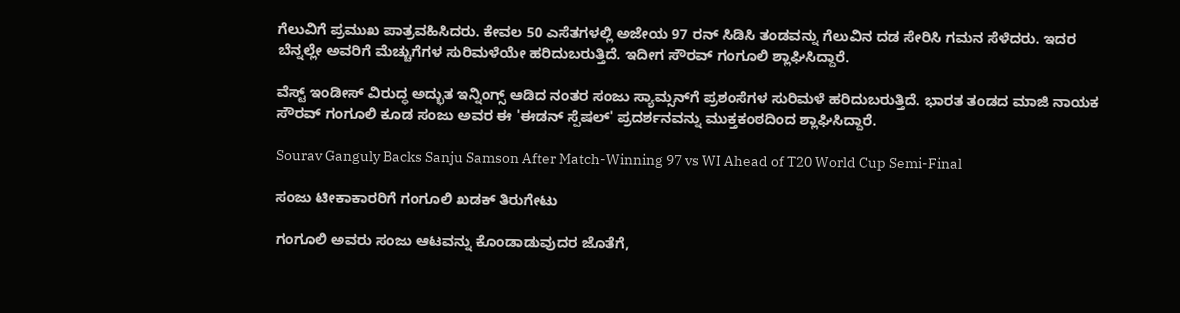ಗೆಲುವಿಗೆ ಪ್ರಮುಖ ಪಾತ್ರವಹಿಸಿದರು. ಕೇವಲ 50 ಎಸೆತಗಳಲ್ಲಿ ಅಜೇಯ 97 ರನ್ ಸಿಡಿಸಿ ತಂಡವನ್ನು ಗೆಲುವಿನ ದಡ ಸೇರಿಸಿ ಗಮನ ಸೆಳೆದರು. ಇದರ ಬೆನ್ನಲ್ಲೇ ಅವರಿಗೆ ಮೆಚ್ಚುಗೆಗಳ ಸುರಿಮಳೆಯೇ ಹರಿದುಬರುತ್ತಿದೆ. ಇದೀಗ ಸೌರವ್ ಗಂಗೂಲಿ ಶ್ಲಾಘಿಸಿದ್ದಾರೆ.

ವೆಸ್ಟ್ ಇಂಡೀಸ್ ವಿರುದ್ಧ ಅದ್ಭುತ ಇನ್ನಿಂಗ್ಸ್ ಆಡಿದ ನಂತರ ಸಂಜು ಸ್ಯಾಮ್ಸನ್‌ಗೆ ಪ್ರಶಂಸೆಗಳ ಸುರಿಮಳೆ ಹರಿದುಬರುತ್ತಿದೆ. ಭಾರತ ತಂಡದ ಮಾಜಿ ನಾಯಕ ಸೌರವ್ ಗಂಗೂಲಿ ಕೂಡ ಸಂಜು ಅವರ ಈ 'ಈಡನ್ ಸ್ಪೆಷಲ್' ಪ್ರದರ್ಶನವನ್ನು ಮುಕ್ತಕಂಠದಿಂದ ಶ್ಲಾಘಿಸಿದ್ದಾರೆ.

Sourav Ganguly Backs Sanju Samson After Match-Winning 97 vs WI Ahead of T20 World Cup Semi-Final

ಸಂಜು ಟೀಕಾಕಾರರಿಗೆ ಗಂಗೂಲಿ ಖಡಕ್ ತಿರುಗೇಟು

ಗಂಗೂಲಿ ಅವರು ಸಂಜು ಆಟವನ್ನು ಕೊಂಡಾಡುವುದರ ಜೊತೆಗೆ,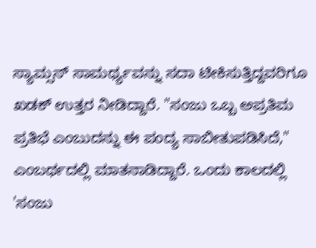ಸ್ಯಾಮ್ಸನ್ ಸಾಮರ್ಥ್ಯವನ್ನು ಸದಾ ಟೀಕಿಸುತ್ತಿದ್ದವರಿಗೂ ಖಡಕ್ ಉತ್ತರ ನೀಡಿದ್ದಾರೆ. "ಸಂಜು ಒಬ್ಬ ಅಪ್ರತಿಮ ಪ್ರತಿಭೆ ಎಂಬುದನ್ನು ಈ ಪಂದ್ಯ ಸಾಬೀತುಪಡಿಸಿದೆ," ಎಂಬರ್ಥದಲ್ಲಿ ಮಾತನಾಡಿದ್ದಾರೆ. ಒಂದು ಕಾಲದಲ್ಲಿ 'ಸಂಜು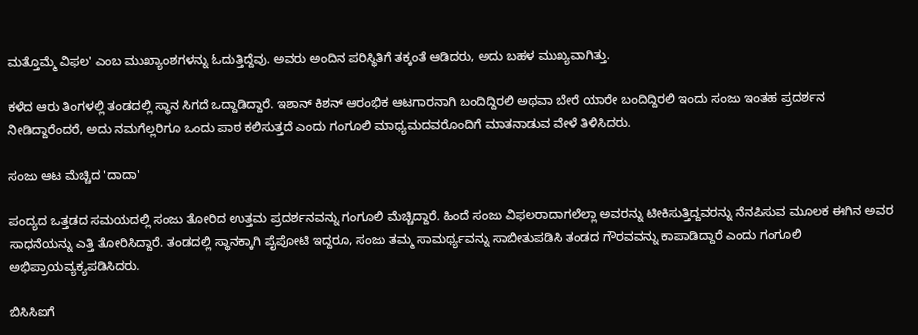ಮತ್ತೊಮ್ಮೆ ವಿಫಲ' ಎಂಬ ಮುಖ್ಯಾಂಶಗಳನ್ನು ಓದುತ್ತಿದ್ದೆವು. ಅವರು ಅಂದಿನ ಪರಿಸ್ಥಿತಿಗೆ ತಕ್ಕಂತೆ ಆಡಿದರು, ಅದು ಬಹಳ ಮುಖ್ಯವಾಗಿತ್ತು.

ಕಳೆದ ಆರು ತಿಂಗಳಲ್ಲಿ ತಂಡದಲ್ಲಿ ಸ್ಥಾನ ಸಿಗದೆ ಒದ್ದಾಡಿದ್ದಾರೆ. ಇಶಾನ್ ಕಿಶನ್ ಆರಂಭಿಕ ಆಟಗಾರನಾಗಿ ಬಂದಿದ್ದಿರಲಿ ಅಥವಾ ಬೇರೆ ಯಾರೇ ಬಂದಿದ್ದಿರಲಿ ಇಂದು ಸಂಜು ಇಂತಹ ಪ್ರದರ್ಶನ ನೀಡಿದ್ದಾರೆಂದರೆ, ಅದು ನಮಗೆಲ್ಲರಿಗೂ ಒಂದು ಪಾಠ ಕಲಿಸುತ್ತದೆ ಎಂದು ಗಂಗೂಲಿ ಮಾಧ್ಯಮದವರೊಂದಿಗೆ ಮಾತನಾಡುವ ವೇಳೆ ತಿಳಿಸಿದರು.

ಸಂಜು ಆಟ ಮೆಚ್ಚಿದ 'ದಾದಾ'

ಪಂದ್ಯದ ಒತ್ತಡದ ಸಮಯದಲ್ಲಿ ಸಂಜು ತೋರಿದ ಉತ್ತಮ ಪ್ರದರ್ಶನವನ್ನು ಗಂಗೂಲಿ ಮೆಚ್ಚಿದ್ದಾರೆ. ಹಿಂದೆ ಸಂಜು ವಿಫಲರಾದಾಗಲೆಲ್ಲಾ ಅವರನ್ನು ಟೀಕಿಸುತ್ತಿದ್ದವರನ್ನು ನೆನಪಿಸುವ ಮೂಲಕ ಈಗಿನ ಅವರ ಸಾಧನೆಯನ್ನು ಎತ್ತಿ ತೋರಿಸಿದ್ದಾರೆ. ತಂಡದಲ್ಲಿ ಸ್ಥಾನಕ್ಕಾಗಿ ಪೈಪೋಟಿ ಇದ್ದರೂ, ಸಂಜು ತಮ್ಮ ಸಾಮರ್ಥ್ಯವನ್ನು ಸಾಬೀತುಪಡಿಸಿ ತಂಡದ ಗೌರವವನ್ನು ಕಾಪಾಡಿದ್ದಾರೆ ಎಂದು ಗಂಗೂಲಿ ಅಭಿಪ್ರಾಯವ್ಯಕ್ಯಪಡಿಸಿದರು.

ಬಿಸಿಸಿಐಗೆ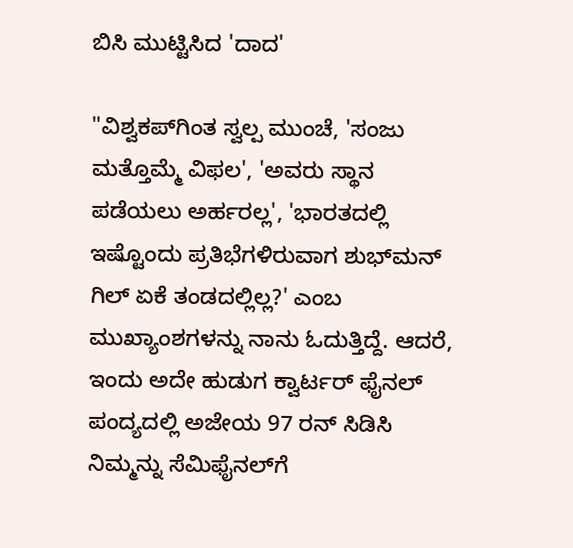ಬಿಸಿ ಮುಟ್ಟಿಸಿದ 'ದಾದ'

"ವಿಶ್ವಕಪ್‌ಗಿಂತ ಸ್ವಲ್ಪ ಮುಂಚೆ, 'ಸಂಜು ಮತ್ತೊಮ್ಮೆ ವಿಫಲ', 'ಅವರು ಸ್ಥಾನ ಪಡೆಯಲು ಅರ್ಹರಲ್ಲ', 'ಭಾರತದಲ್ಲಿ ಇಷ್ಟೊಂದು ಪ್ರತಿಭೆಗಳಿರುವಾಗ ಶುಭ್‌ಮನ್ ಗಿಲ್ ಏಕೆ ತಂಡದಲ್ಲಿಲ್ಲ?' ಎಂಬ ಮುಖ್ಯಾಂಶಗಳನ್ನು ನಾನು ಓದುತ್ತಿದ್ದೆ. ಆದರೆ, ಇಂದು ಅದೇ ಹುಡುಗ ಕ್ವಾರ್ಟರ್ ಫೈನಲ್ ಪಂದ್ಯದಲ್ಲಿ ಅಜೇಯ 97 ರನ್ ಸಿಡಿಸಿ ನಿಮ್ಮನ್ನು ಸೆಮಿಫೈನಲ್‌ಗೆ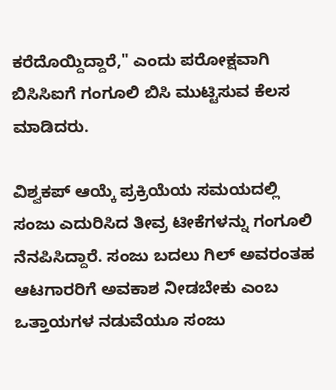ಕರೆದೊಯ್ದಿದ್ದಾರೆ," ಎಂದು ಪರೋಕ್ಷವಾಗಿ ಬಿಸಿಸಿಐಗೆ ಗಂಗೂಲಿ ಬಿಸಿ ಮುಟ್ಟಿಸುವ ಕೆಲಸ ಮಾಡಿದರು.

ವಿಶ್ವಕಪ್ ಆಯ್ಕೆ ಪ್ರಕ್ರಿಯೆಯ ಸಮಯದಲ್ಲಿ ಸಂಜು ಎದುರಿಸಿದ ತೀವ್ರ ಟೀಕೆಗಳನ್ನು ಗಂಗೂಲಿ ನೆನಪಿಸಿದ್ದಾರೆ. ಸಂಜು ಬದಲು ಗಿಲ್ ಅವರಂತಹ ಆಟಗಾರರಿಗೆ ಅವಕಾಶ ನೀಡಬೇಕು ಎಂಬ ಒತ್ತಾಯಗಳ ನಡುವೆಯೂ ಸಂಜು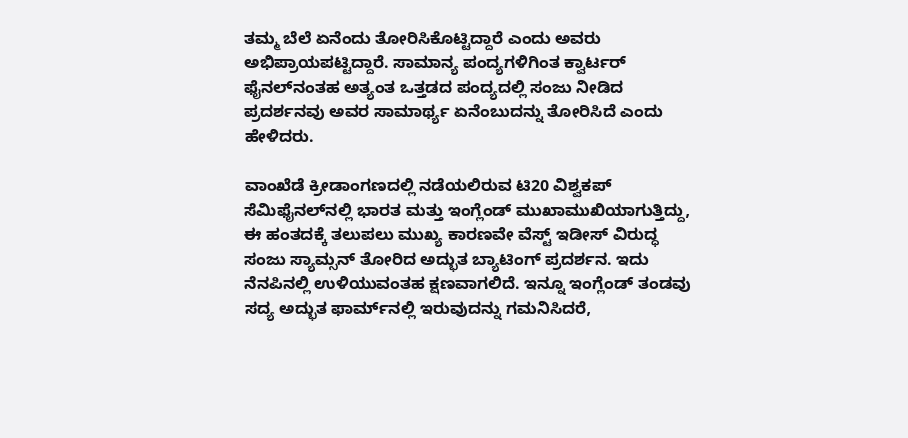ತಮ್ಮ ಬೆಲೆ ಏನೆಂದು ತೋರಿಸಿಕೊಟ್ಟಿದ್ದಾರೆ ಎಂದು ಅವರು ಅಭಿಪ್ರಾಯಪಟ್ಟಿದ್ದಾರೆ. ಸಾಮಾನ್ಯ ಪಂದ್ಯಗಳಿಗಿಂತ ಕ್ವಾರ್ಟರ್ ಫೈನಲ್‌ನಂತಹ ಅತ್ಯಂತ ಒತ್ತಡದ ಪಂದ್ಯದಲ್ಲಿ ಸಂಜು ನೀಡಿದ ಪ್ರದರ್ಶನವು ಅವರ ಸಾಮಾರ್ಥ್ಯ ಏನೆಂಬುದನ್ನು ತೋರಿಸಿದೆ ಎಂದು ಹೇಳಿದರು.

ವಾಂಖೆಡೆ ಕ್ರೀಡಾಂಗಣದಲ್ಲಿ ನಡೆಯಲಿರುವ ಟಿ20 ವಿಶ್ವಕಪ್ ಸೆಮಿಫೈನಲ್‌ನಲ್ಲಿ ಭಾರತ ಮತ್ತು ಇಂಗ್ಲೆಂಡ್ ಮುಖಾಮುಖಿಯಾಗುತ್ತಿದ್ದು, ಈ ಹಂತದಕ್ಕೆ ತಲುಪಲು ಮುಖ್ಯ ಕಾರಣವೇ ವೆಸ್ಟ್‌ ಇಡೀಸ್‌ ವಿರುದ್ಧ ಸಂಜು ಸ್ಯಾಮ್ಸನ್‌ ತೋರಿದ ಅದ್ಭುತ ಬ್ಯಾಟಿಂಗ್ ಪ್ರದರ್ಶನ. ಇದು ನೆನಪಿನಲ್ಲಿ ಉಳಿಯುವಂತಹ ಕ್ಷಣವಾಗಲಿದೆ. ಇನ್ನೂ ಇಂಗ್ಲೆಂಡ್ ತಂಡವು ಸದ್ಯ ಅದ್ಭುತ ಫಾರ್ಮ್‌ನಲ್ಲಿ ಇರುವುದನ್ನು ಗಮನಿಸಿದರೆ,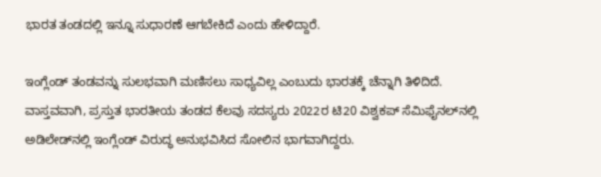ಭಾರತ ತಂಡದಲ್ಲಿ ಇನ್ನೂ ಸುಧಾರಣೆ ಆಗಬೇಕಿದೆ ಎಂದು ಹೇಳಿದ್ದಾರೆ.

ಇಂಗ್ಲೆಂಡ್ ತಂಡವನ್ನು ಸುಲಭವಾಗಿ ಮಣಿಸಲು ಸಾಧ್ಯವಿಲ್ಲ ಎಂಬುದು ಭಾರತಕ್ಕೆ ಚೆನ್ನಾಗಿ ತಿಳಿದಿದೆ. ವಾಸ್ತವವಾಗಿ, ಪ್ರಸ್ತುತ ಭಾರತೀಯ ತಂಡದ ಕೆಲವು ಸದಸ್ಯರು 2022ರ ಟಿ20 ವಿಶ್ವಕಪ್ ಸೆಮಿಫೈನಲ್‌ನಲ್ಲಿ ಅಡಿಲೇಡ್‌ನಲ್ಲಿ ಇಂಗ್ಲೆಂಡ್ ವಿರುದ್ಧ ಅನುಭವಿಸಿದ ಸೋಲಿನ ಭಾಗವಾಗಿದ್ದರು.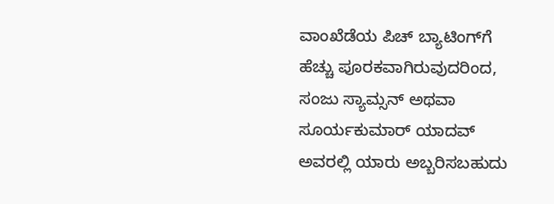ವಾಂಖೆಡೆಯ ಪಿಚ್ ಬ್ಯಾಟಿಂಗ್‌ಗೆ ಹೆಚ್ಚು ಪೂರಕವಾಗಿರುವುದರಿಂದ, ಸಂಜು ಸ್ಯಾಮ್ಸನ್ ಅಥವಾ ಸೂರ್ಯಕುಮಾರ್ ಯಾದವ್ ಅವರಲ್ಲಿ ಯಾರು ಅಬ್ಬರಿಸಬಹುದು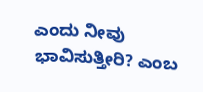ಎಂದು ನೀವು ಭಾವಿಸುತ್ತೀರಿ? ಎಂಬ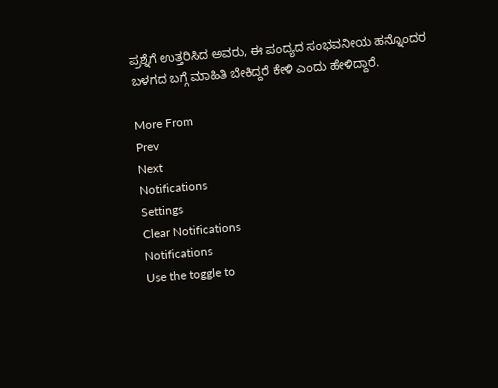ಪ್ರಶ್ನೆಗೆ ಉತ್ತರಿಸಿದ ಅವರು, ಈ ಪಂದ್ಯದ ಸಂಭವನೀಯ ಹನ್ನೊಂದರ ಬಳಗದ ಬಗ್ಗೆ ಮಾಹಿತಿ ಬೇಕಿದ್ದರೆ ಕೇಳಿ ಎಂದು ಹೇಳಿದ್ದಾರೆ.

More From
Prev
Next
Notifications
Settings
Clear Notifications
Notifications
Use the toggle to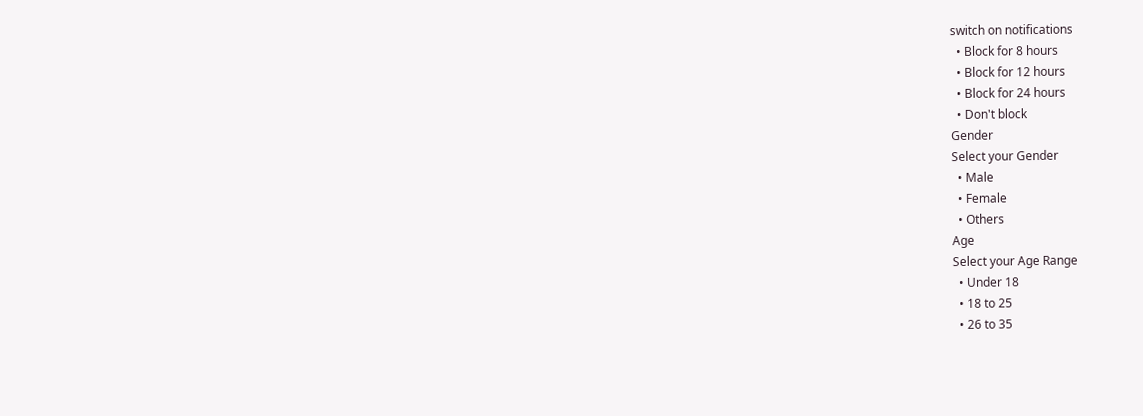switch on notifications
  • Block for 8 hours
  • Block for 12 hours
  • Block for 24 hours
  • Don't block
Gender
Select your Gender
  • Male
  • Female
  • Others
Age
Select your Age Range
  • Under 18
  • 18 to 25
  • 26 to 35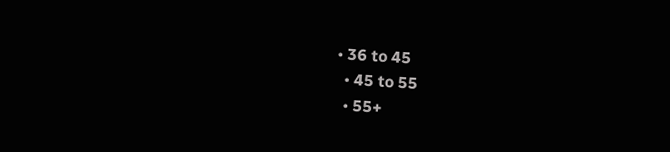• 36 to 45
  • 45 to 55
  • 55+